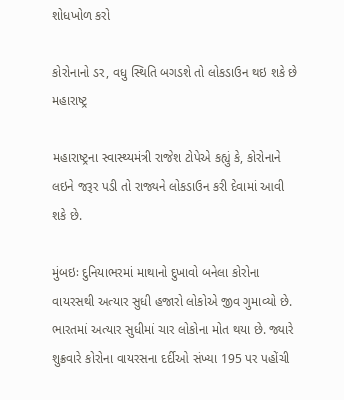શોધખોળ કરો

કોરોનાનો ડર, વધુ સ્થિતિ બગડશે તો લોકડાઉન થઇ શકે છે મહારાષ્ટ્ર

મહારાષ્ટ્રના સ્વાસ્થ્યમંત્રી રાજેશ ટોપેએ કહ્યું કે, કોરોનાને લઇને જરૂર પડી તો રાજ્યને લોકડાઉન કરી દેવામાં આવી શકે છે.

મુંબઇઃ દુનિયાભરમાં માથાનો દુખાવો બનેલા કોરોના વાયરસથી અત્યાર સુધી હજારો લોકોએ જીવ ગુમાવ્યો છે. ભારતમાં અત્યાર સુધીમાં ચાર લોકોના મોત થયા છે. જ્યારે શુક્રવારે કોરોના વાયરસના દર્દીઓ સંખ્યા 195 પર પહોંચી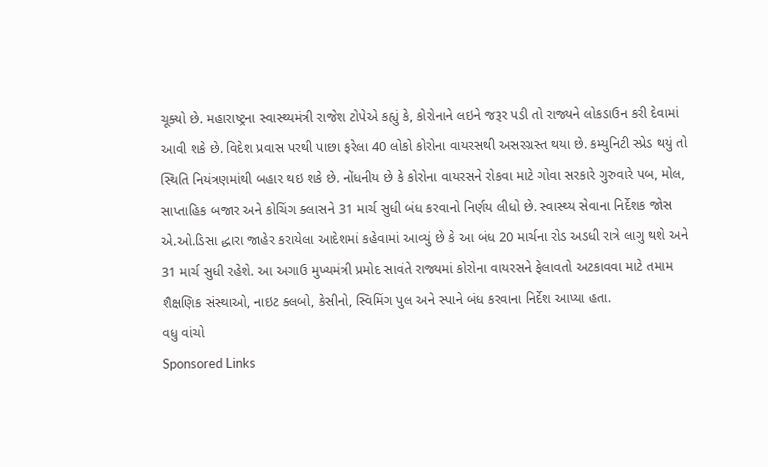ચૂક્યો છે. મહારાષ્ટ્રના સ્વાસ્થ્યમંત્રી રાજેશ ટોપેએ કહ્યું કે, કોરોનાને લઇને જરૂર પડી તો રાજ્યને લોકડાઉન કરી દેવામાં આવી શકે છે. વિદેશ પ્રવાસ પરથી પાછા ફરેલા 40 લોકો કોરોના વાયરસથી અસરગ્રસ્ત થયા છે. કમ્યુનિટી સ્પ્રેડ થયું તો સ્થિતિ નિયંત્રણમાંથી બહાર થઇ શકે છે. નોંધનીય છે કે કોરોના વાયરસને રોકવા માટે ગોવા સરકારે ગુરુવારે પબ, મોલ, સાપ્તાહિક બજાર અને કોચિંગ ક્લાસને 31 માર્ચ સુધી બંધ કરવાનો નિર્ણય લીધો છે. સ્વાસ્થ્ય સેવાના નિર્દેશક જોસ એ.ઓ.ડિસા દ્ધારા જાહેર કરાયેલા આદેશમાં કહેવામાં આવ્યું છે કે આ બંધ 20 માર્ચના રોડ અડધી રાત્રે લાગુ થશે અને 31 માર્ચ સુધી રહેશે. આ અગાઉ મુખ્યમંત્રી પ્રમોદ સાવંતે રાજ્યમાં કોરોના વાયરસને ફેલાવતો અટકાવવા માટે તમામ શૈક્ષણિક સંસ્થાઓ, નાઇટ ક્લબો, કેસીનો, સ્વિમિંગ પુલ અને સ્પાને બંધ કરવાના નિર્દેશ આપ્યા હતા.
વધુ વાંચો
Sponsored Links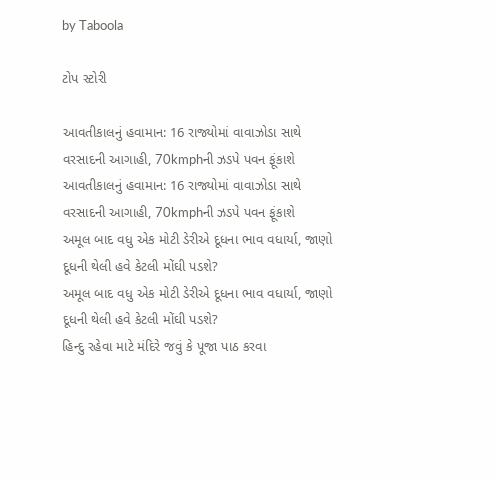by Taboola

ટોપ સ્ટોરી

આવતીકાલનું હવામાન: 16 રાજ્યોમાં વાવાઝોડા સાથે વરસાદની આગાહી, 70kmphની ઝડપે પવન ફૂંકાશે
આવતીકાલનું હવામાન: 16 રાજ્યોમાં વાવાઝોડા સાથે વરસાદની આગાહી, 70kmphની ઝડપે પવન ફૂંકાશે
અમૂલ બાદ વધુ એક મોટી ડેરીએ દૂધના ભાવ વધાર્યા, જાણો દૂધની થેલી હવે કેટલી મોંઘી પડશે?
અમૂલ બાદ વધુ એક મોટી ડેરીએ દૂધના ભાવ વધાર્યા, જાણો દૂધની થેલી હવે કેટલી મોંઘી પડશે?
હિન્દુ રહેવા માટે મંદિરે જવું કે પૂજા પાઠ કરવા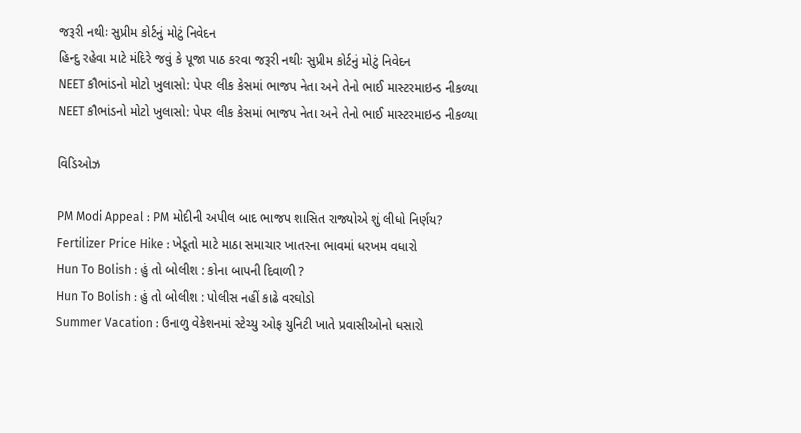જરૂરી નથીઃ સુપ્રીમ કોર્ટનું મોટું નિવેદન
હિન્દુ રહેવા માટે મંદિરે જવું કે પૂજા પાઠ કરવા જરૂરી નથીઃ સુપ્રીમ કોર્ટનું મોટું નિવેદન
NEET કૌભાંડનો મોટો ખુલાસો: પેપર લીક કેસમાં ભાજપ નેતા અને તેનો ભાઈ માસ્ટરમાઇન્ડ નીકળ્યા
NEET કૌભાંડનો મોટો ખુલાસો: પેપર લીક કેસમાં ભાજપ નેતા અને તેનો ભાઈ માસ્ટરમાઇન્ડ નીકળ્યા

વિડિઓઝ

PM Modi Appeal : PM મોદીની અપીલ બાદ ભાજપ શાસિત રાજ્યોએ શું લીધો નિર્ણય?
Fertilizer Price Hike : ખેડૂતો માટે માઠા સમાચાર ખાતરના ભાવમાં ધરખમ વધારો
Hun To Bolish : હું તો બોલીશ : કોના બાપની દિવાળી ?
Hun To Bolish : હું તો બોલીશ : પોલીસ નહીં કાઢે વરઘોડો
Summer Vacation : ઉનાળુ વેકેશનમાં સ્ટેચ્યુ ઓફ યુનિટી ખાતે પ્રવાસીઓનો ધસારો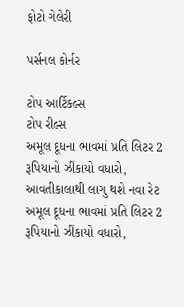ફોટો ગેલેરી

પર્સનલ કોર્નર

ટોપ આર્ટિકલ્સ
ટોપ રીલ્સ
અમૂલ દૂધના ભાવમાં પ્રતિ લિટર 2 રૂપિયાનો ઝીંકાયો વધારો, આવતીકાલાથી લાગુ થશે નવા રેટ
અમૂલ દૂધના ભાવમાં પ્રતિ લિટર 2 રૂપિયાનો ઝીંકાયો વધારો,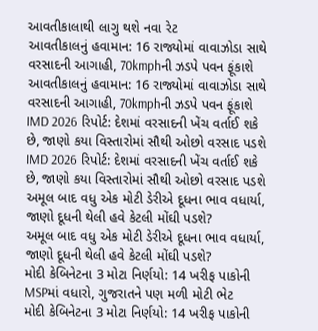આવતીકાલાથી લાગુ થશે નવા રેટ
આવતીકાલનું હવામાન: 16 રાજ્યોમાં વાવાઝોડા સાથે વરસાદની આગાહી, 70kmphની ઝડપે પવન ફૂંકાશે
આવતીકાલનું હવામાન: 16 રાજ્યોમાં વાવાઝોડા સાથે વરસાદની આગાહી, 70kmphની ઝડપે પવન ફૂંકાશે
IMD 2026 રિપોર્ટ: દેશમાં વરસાદની ખેંચ વર્તાઈ શકે છે, જાણો કયા વિસ્તારોમાં સૌથી ઓછો વરસાદ પડશે
IMD 2026 રિપોર્ટ: દેશમાં વરસાદની ખેંચ વર્તાઈ શકે છે, જાણો કયા વિસ્તારોમાં સૌથી ઓછો વરસાદ પડશે
અમૂલ બાદ વધુ એક મોટી ડેરીએ દૂધના ભાવ વધાર્યા, જાણો દૂધની થેલી હવે કેટલી મોંઘી પડશે?
અમૂલ બાદ વધુ એક મોટી ડેરીએ દૂધના ભાવ વધાર્યા, જાણો દૂધની થેલી હવે કેટલી મોંઘી પડશે?
મોદી કેબિનેટના 3 મોટા નિર્ણયો: 14 ખરીફ પાકોની MSPમાં વધારો, ગુજરાતને પણ મળી મોટી ભેટ
મોદી કેબિનેટના 3 મોટા નિર્ણયો: 14 ખરીફ પાકોની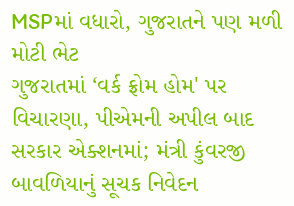MSPમાં વધારો, ગુજરાતને પણ મળી મોટી ભેટ
ગુજરાતમાં ‘વર્ક ફ્રોમ હોમ' પર વિચારણા, પીએમની અપીલ બાદ સરકાર એક્શનમાં; મંત્રી કુંવરજી બાવળિયાનું સૂચક નિવેદન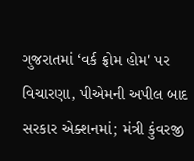ગુજરાતમાં ‘વર્ક ફ્રોમ હોમ' પર વિચારણા, પીએમની અપીલ બાદ સરકાર એક્શનમાં; મંત્રી કુંવરજી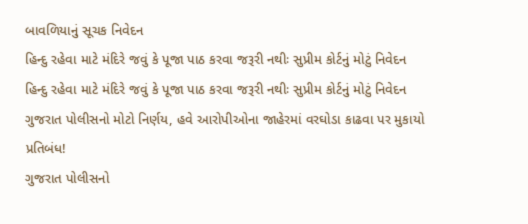બાવળિયાનું સૂચક નિવેદન
હિન્દુ રહેવા માટે મંદિરે જવું કે પૂજા પાઠ કરવા જરૂરી નથીઃ સુપ્રીમ કોર્ટનું મોટું નિવેદન
હિન્દુ રહેવા માટે મંદિરે જવું કે પૂજા પાઠ કરવા જરૂરી નથીઃ સુપ્રીમ કોર્ટનું મોટું નિવેદન
ગુજરાત પોલીસનો મોટો નિર્ણય, હવે આરોપીઓના જાહેરમાં વરઘોડા કાઢવા પર મુકાયો પ્રતિબંધ!
ગુજરાત પોલીસનો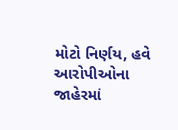મોટો નિર્ણય, હવે આરોપીઓના જાહેરમાં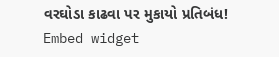વરઘોડા કાઢવા પર મુકાયો પ્રતિબંધ!
Embed widget